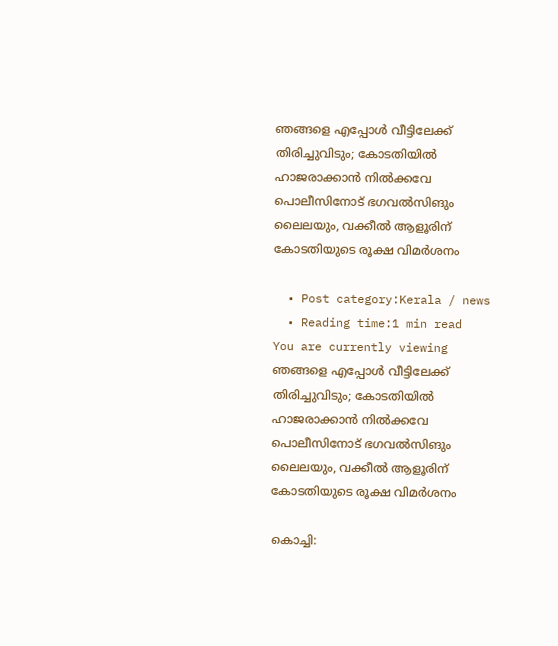ഞങ്ങളെ എപ്പോള്‍ വീട്ടിലേക്ക് തിരിച്ചുവിടും; കോടതിയില്‍ ഹാജരാക്കാന്‍ നില്‍ക്കവേ പൊലീസിനോട് ഭഗവല്‍സിങും ലൈലയും, വക്കീൽ ആളൂരിന്‌ കോടതിയുടെ രൂക്ഷ വിമര്‍ശനം

  • Post category:Kerala / news
  • Reading time:1 min read
You are currently viewing ഞങ്ങളെ എപ്പോള്‍ വീട്ടിലേക്ക് തിരിച്ചുവിടും; കോടതിയില്‍ ഹാജരാക്കാന്‍ നില്‍ക്കവേ പൊലീസിനോട് ഭഗവല്‍സിങും ലൈലയും, വക്കീൽ ആളൂരിന്‌ കോടതിയുടെ രൂക്ഷ വിമര്‍ശനം

കൊച്ചി: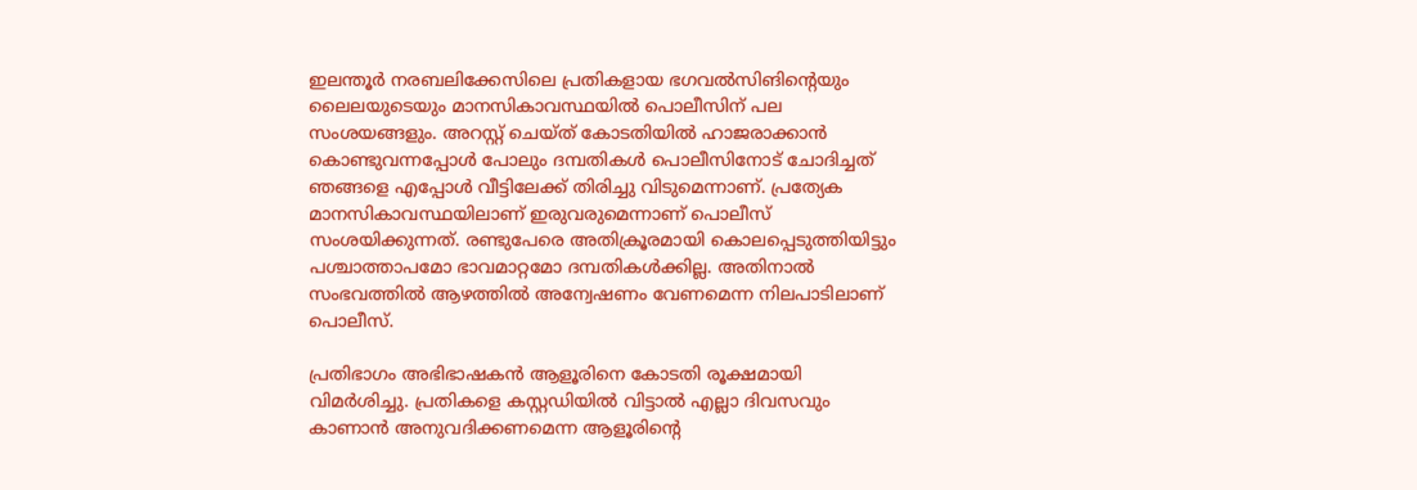ഇലന്തൂര്‍ നരബലിക്കേസിലെ പ്രതികളായ ഭഗവല്‍സിങിൻ്റെയും ലൈലയുടെയും മാനസികാവസ്ഥയില്‍ പൊലീസിന് പല സംശയങ്ങളും. അറസ്റ്റ് ചെയ്ത് കോടതിയില്‍ ഹാജരാക്കാന്‍ കൊണ്ടുവന്നപ്പോള്‍ പോലും ദമ്പതികള്‍ പൊലീസിനോട് ചോദിച്ചത് ഞങ്ങളെ എപ്പോള്‍ വീട്ടിലേക്ക് തിരിച്ചു വിടുമെന്നാണ്. പ്രത്യേക മാനസികാവസ്ഥയിലാണ് ഇരുവരുമെന്നാണ് പൊലീസ് സംശയിക്കുന്നത്. രണ്ടുപേരെ അതിക്രൂരമായി കൊലപ്പെടുത്തിയിട്ടും പശ്ചാത്താപമോ ഭാവമാറ്റമോ ദമ്പതികള്‍ക്കില്ല. അതിനാല്‍ സംഭവത്തില്‍ ആഴത്തില്‍ അന്വേഷണം വേണമെന്ന നിലപാടിലാണ് പൊലീസ്.

പ്രതിഭാഗം അഭിഭാഷകന്‍ ആളൂരിനെ കോടതി രൂക്ഷമായി വിമര്‍ശിച്ചു. പ്രതികളെ കസ്റ്റഡിയില്‍ വിട്ടാല്‍ എല്ലാ ദിവസവും കാണാന്‍ അനുവദിക്കണമെന്ന ആളൂരിൻ്റെ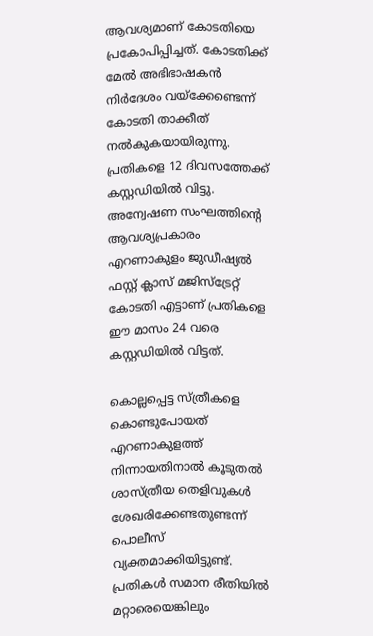ആവശ്യമാണ് കോടതിയെ പ്രകോപിപ്പിച്ചത്. കോടതിക്ക് മേല്‍ അഭിഭാഷകന്‍ നിര്‍ദേശം വയ്‌ക്കേണ്ടെന്ന് കോടതി താക്കീത് നല്‍കുകയായിരുന്നു. പ്രതികളെ 12 ദിവസത്തേക്ക് കസ്റ്റഡിയില്‍ വിട്ടു. അന്വേഷണ സംഘത്തിൻ്റെ ആവശ്യപ്രകാരം എറണാകുളം ജുഡീഷ്യല്‍ ഫസ്റ്റ് ക്ലാസ് മജിസ്‌ട്രേറ്റ് കോടതി എട്ടാണ് പ്രതികളെ ഈ മാസം 24 വരെ കസ്റ്റഡിയില്‍ വിട്ടത്.

കൊല്ലപ്പെട്ട സ്ത്രീകളെ കൊണ്ടുപോയത് എറണാകുളത്ത് നിന്നായതിനാല്‍ കൂടുതല്‍ ശാസ്ത്രീയ തെളിവുകള്‍ ശേഖരിക്കേണ്ടതുണ്ടന്ന് പൊലീസ് വ്യക്തമാക്കിയിട്ടുണ്ട്. പ്രതികള്‍ സമാന രീതിയില്‍ മറ്റാരെയെങ്കിലും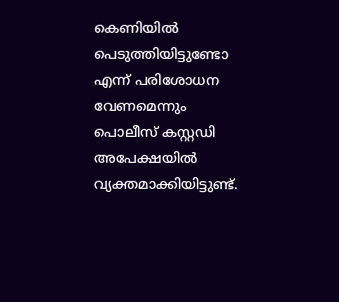കെണിയില്‍ പെടുത്തിയിട്ടുണ്ടോ എന്ന് പരിശോധന വേണമെന്നും പൊലീസ് കസ്റ്റഡി അപേക്ഷയില്‍ വ്യക്തമാക്കിയിട്ടുണ്ട്.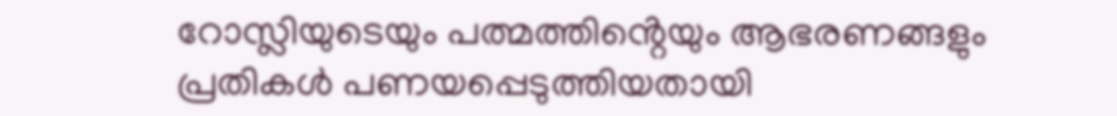റോസ്ലിയുടെയും പത്മത്തിൻ്റെയും ആഭരണങ്ങളും പ്രതികള്‍ പണയപ്പെടുത്തിയതായി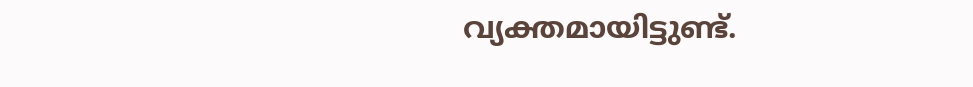വ്യക്തമായിട്ടുണ്ട്.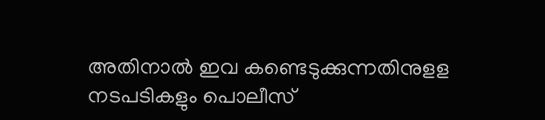അതിനാല്‍ ഇവ കണ്ടെടുക്കുന്നതിനുളള നടപടികളും പൊലീസ്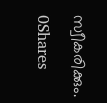സ്വീകരിക്കും.

0Shares